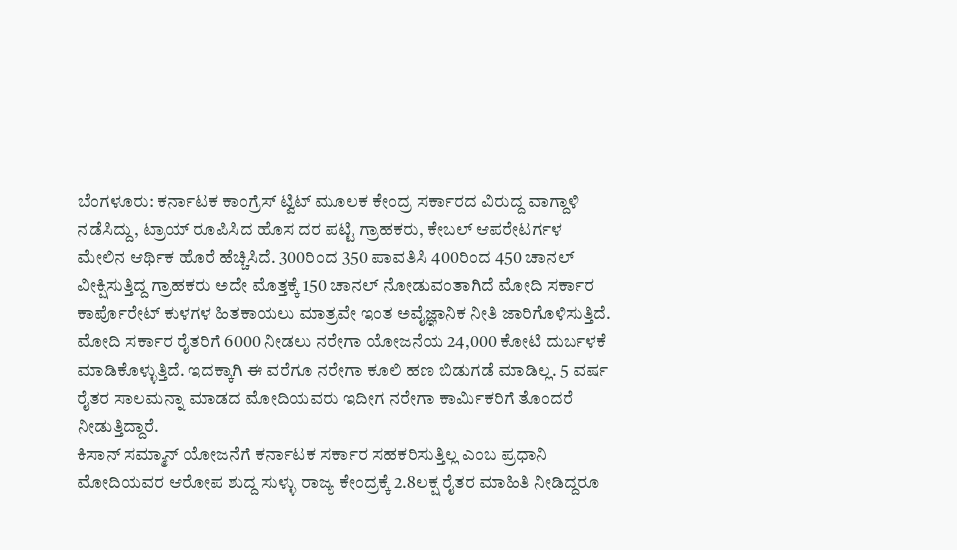ಬೆಂಗಳೂರು: ಕರ್ನಾಟಕ ಕಾಂಗ್ರೆಸ್ ಟ್ವಿಟ್ ಮೂಲಕ ಕೇಂದ್ರ ಸರ್ಕಾರದ ವಿರುದ್ದ ವಾಗ್ದಾಳಿ ನಡೆಸಿದ್ದು, ಟ್ರಾಯ್ ರೂಪಿಸಿದ ಹೊಸ ದರ ಪಟ್ಟಿ ಗ್ರಾಹಕರು, ಕೇಬಲ್ ಆಪರೇಟರ್ಗಳ ಮೇಲಿನ ಆರ್ಥಿಕ ಹೊರೆ ಹೆಚ್ಚಿಸಿದೆ. 300ರಿಂದ 350 ಪಾವತಿಸಿ 400ರಿಂದ 450 ಚಾನಲ್ ವೀಕ್ಷಿಸುತ್ತಿದ್ದ ಗ್ರಾಹಕರು ಅದೇ ಮೊತ್ತಕ್ಕೆ 150 ಚಾನಲ್ ನೋಡುವಂತಾಗಿದೆ ಮೋದಿ ಸರ್ಕಾರ ಕಾರ್ಪೊರೇಟ್ ಕುಳಗಳ ಹಿತಕಾಯಲು ಮಾತ್ರವೇ ಇಂತ ಅವೈಜ್ಞಾನಿಕ ನೀತಿ ಜಾರಿಗೊಳಿಸುತ್ತಿದೆ.
ಮೋದಿ ಸರ್ಕಾರ ರೈತರಿಗೆ 6000 ನೀಡಲು ನರೇಗಾ ಯೋಜನೆಯ 24,000 ಕೋಟಿ ದುರ್ಬಳಕೆ ಮಾಡಿಕೊಳ್ಳುತ್ತಿದೆ. ಇದಕ್ಕಾಗಿ ಈ ವರೆಗೂ ನರೇಗಾ ಕೂಲಿ ಹಣ ಬಿಡುಗಡೆ ಮಾಡಿಲ್ಲ. 5 ವರ್ಷ ರೈತರ ಸಾಲಮನ್ನಾ ಮಾಡದ ಮೋದಿಯವರು ಇದೀಗ ನರೇಗಾ ಕಾರ್ಮಿಕರಿಗೆ ತೊಂದರೆ ನೀಡುತ್ತಿದ್ದಾರೆ.
ಕಿಸಾನ್ ಸಮ್ಮಾನ್ ಯೋಜನೆಗೆ ಕರ್ನಾಟಕ ಸರ್ಕಾರ ಸಹಕರಿಸುತ್ತಿಲ್ಲ ಎಂಬ ಪ್ರಧಾನಿ ಮೋದಿಯವರ ಆರೋಪ ಶುದ್ದ ಸುಳ್ಳು ರಾಜ್ಯ ಕೇಂದ್ರಕ್ಕೆ 2.8ಲಕ್ಷ ರೈತರ ಮಾಹಿತಿ ನೀಡಿದ್ದರೂ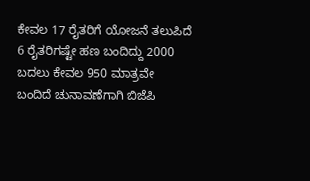ಕೇವಲ 17 ರೈತರಿಗೆ ಯೋಜನೆ ತಲುಪಿದೆ 6 ರೈತರಿಗಷ್ಟೇ ಹಣ ಬಂದಿದ್ದು 2000 ಬದಲು ಕೇವಲ 950 ಮಾತ್ರವೇ ಬಂದಿದೆ ಚುನಾವಣೆಗಾಗಿ ಬಿಜೆಪಿ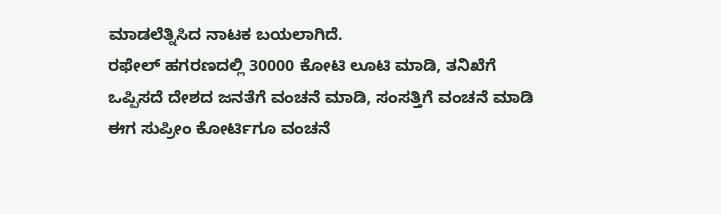ಮಾಡಲೆತ್ನಿಸಿದ ನಾಟಕ ಬಯಲಾಗಿದೆ.
ರಫೇಲ್ ಹಗರಣದಲ್ಲಿ 30000 ಕೋಟಿ ಲೂಟಿ ಮಾಡಿ, ತನಿಖೆಗೆ ಒಪ್ಪಿಸದೆ ದೇಶದ ಜನತೆಗೆ ವಂಚನೆ ಮಾಡಿ, ಸಂಸತ್ತಿಗೆ ವಂಚನೆ ಮಾಡಿ ಈಗ ಸುಪ್ರೀಂ ಕೋರ್ಟಿಗೂ ವಂಚನೆ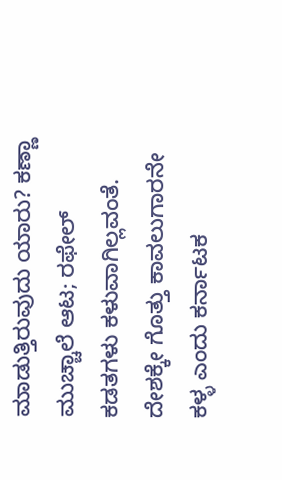ಮಾಡುತ್ತಿರುವುದು ಯಾರು? ಕಣ್ಣಾ ಮುಚ್ಚಾಲೆ ಆಟ; ರಫೇಲ್ ಕಡತಗಳು ಕಳುವಾಗಿಲ್ಲವಂತೆ. ದೇಶಕ್ಕೇ ಗೊತ್ತು ಕಾವಲುಗಾರನೇ ಕಳ್ಳ ಎಂದು ಕರ್ನಾಟಕ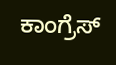ಕಾಂಗ್ರೆಸ್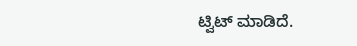ಟ್ವಿಟ್ ಮಾಡಿದೆ.